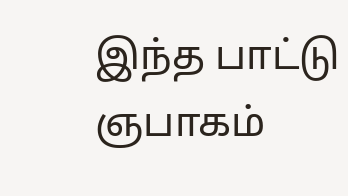இந்த பாட்டு ஞபாகம்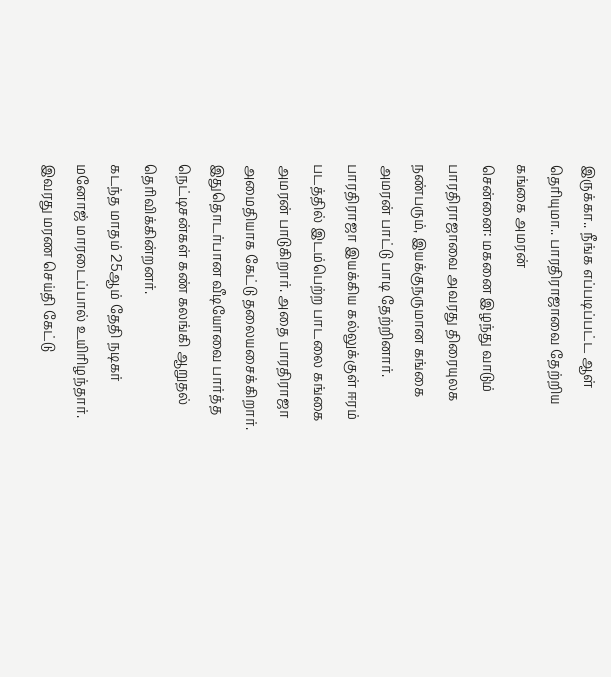இருக்கா.. நீங்க எப்படிப்பட்ட ஆள் தெரியுமா.. பாரதிராஜாவை தேற்றிய கங்கை அமரன்
சென்னை: மகனை இழந்து வாடும் பாரதிராஜாவை அவரது திரையுலக நண்பரும், இயக்குநருமான கங்கை அமரன் பாட்டு பாடி தேற்றினார். பாரதிராஜா இயக்கிய கல்லுக்குள் ஈரம் படத்தில் இடம்பெற்ற பாடலை கங்கை அமரன் பாடுகிறார். அதை பாரதிராஜா அமைதியாக கேட்டு தலையசைக்கிறார். இதுதொடர்பான வீடியோவை பார்த்த நெட்டிசன்கள் கண் கலங்கி ஆறுதல் தெரிவிக்கின்றனர்.
கடந்த மாதம் 25ஆம் தேதி நடிகர் மனோஜ் மாரடைப்பால் உயிரிழந்தார். இவரது மரண செய்தி கேட்டு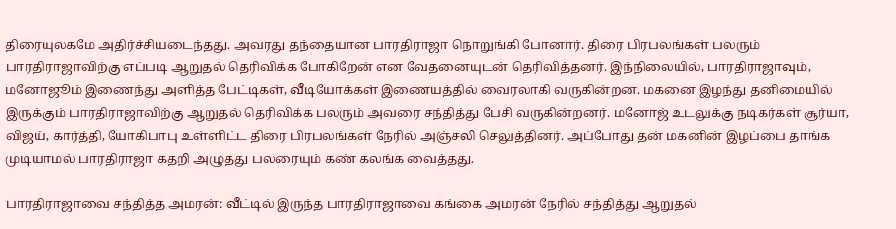திரையுலகமே அதிர்ச்சியடைந்தது. அவரது தந்தையான பாரதிராஜா நொறுங்கி போனார். திரை பிரபலங்கள் பலரும் பாரதிராஜாவிற்கு எப்படி ஆறுதல் தெரிவிக்க போகிறேன் என வேதனையுடன் தெரிவித்தனர். இந்நிலையில், பாரதிராஜாவும், மனோஜூம் இணைந்து அளித்த பேட்டிகள், வீடியோக்கள் இணையத்தில் வைரலாகி வருகின்றன. மகனை இழந்து தனிமையில் இருக்கும் பாரதிராஜாவிற்கு ஆறுதல் தெரிவிக்க பலரும் அவரை சந்தித்து பேசி வருகின்றனர். மனோஜ் உடலுக்கு நடிகர்கள் சூர்யா, விஜய், கார்த்தி, யோகிபாபு உள்ளிட்ட திரை பிரபலங்கள் நேரில் அஞ்சலி செலுத்தினர். அப்போது தன் மகனின் இழப்பை தாங்க முடியாமல் பாரதிராஜா கதறி அழுதது பலரையும் கண் கலங்க வைத்தது.

பாரதிராஜாவை சந்தித்த அமரன்: வீட்டில் இருந்த பாரதிராஜாவை கங்கை அமரன் நேரில் சந்தித்து ஆறுதல்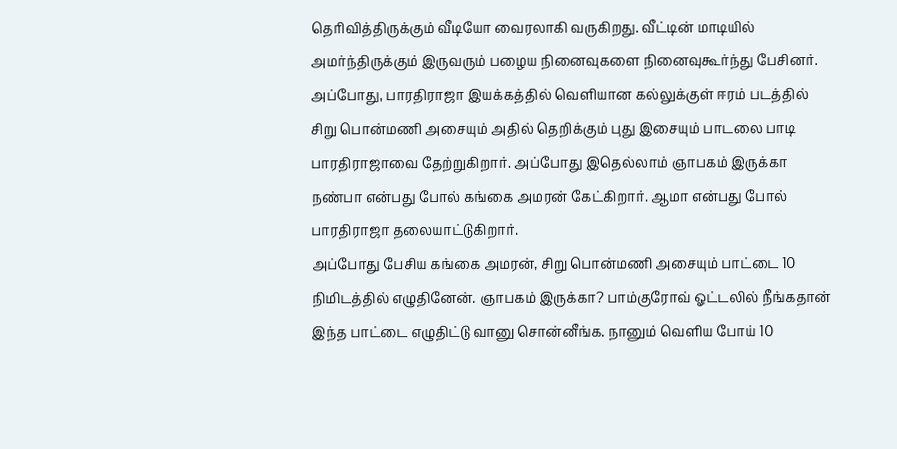தெரிவித்திருக்கும் வீடியோ வைரலாகி வருகிறது. வீட்டின் மாடியில் அமர்ந்திருக்கும் இருவரும் பழைய நினைவுகளை நினைவுகூர்ந்து பேசினர். அப்போது, பாரதிராஜா இயக்கத்தில் வெளியான கல்லுக்குள் ஈரம் படத்தில் சிறு பொன்மணி அசையும் அதில் தெறிக்கும் புது இசையும் பாடலை பாடி பாரதிராஜாவை தேற்றுகிறார். அப்போது இதெல்லாம் ஞாபகம் இருக்கா நண்பா என்பது போல் கங்கை அமரன் கேட்கிறார். ஆமா என்பது போல் பாரதிராஜா தலையாட்டுகிறார்.
அப்போது பேசிய கங்கை அமரன், சிறு பொன்மணி அசையும் பாட்டை 10 நிமிடத்தில் எழுதினேன். ஞாபகம் இருக்கா? பாம்குரோவ் ஓட்டலில் நீங்கதான் இந்த பாட்டை எழுதிட்டு வானு சொன்னீங்க. நானும் வெளிய போய் 10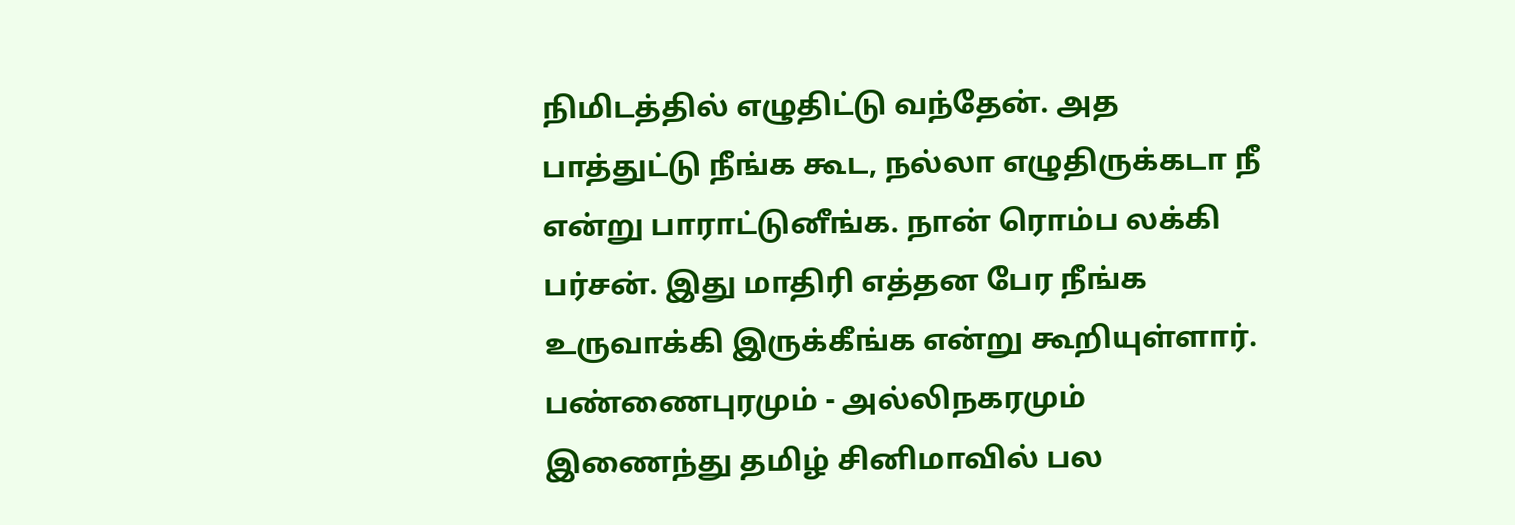நிமிடத்தில் எழுதிட்டு வந்தேன். அத பாத்துட்டு நீங்க கூட, நல்லா எழுதிருக்கடா நீ என்று பாராட்டுனீங்க. நான் ரொம்ப லக்கி பர்சன். இது மாதிரி எத்தன பேர நீங்க உருவாக்கி இருக்கீங்க என்று கூறியுள்ளார்.
பண்ணைபுரமும் - அல்லிநகரமும் இணைந்து தமிழ் சினிமாவில் பல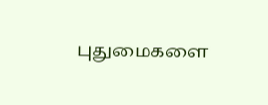புதுமைகளை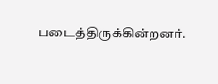படைத்திருக்கின்றனர்.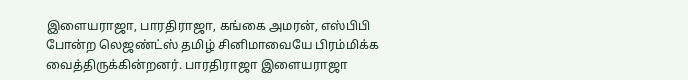இளையராஜா, பாரதிராஜா, கங்கை அமரன், எஸ்பிபி போன்ற லெஜண்ட்ஸ் தமிழ் சினிமாவையே பிரம்மிக்க வைத்திருக்கின்றனர். பாரதிராஜா இளையராஜா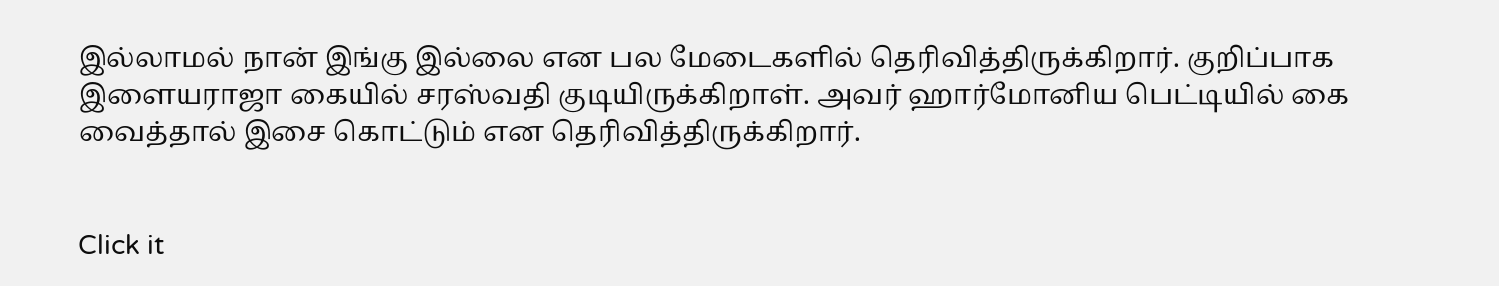இல்லாமல் நான் இங்கு இல்லை என பல மேடைகளில் தெரிவித்திருக்கிறார். குறிப்பாக இளையராஜா கையில் சரஸ்வதி குடியிருக்கிறாள். அவர் ஹார்மோனிய பெட்டியில் கை வைத்தால் இசை கொட்டும் என தெரிவித்திருக்கிறார்.


Click it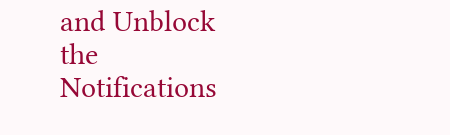and Unblock the Notifications